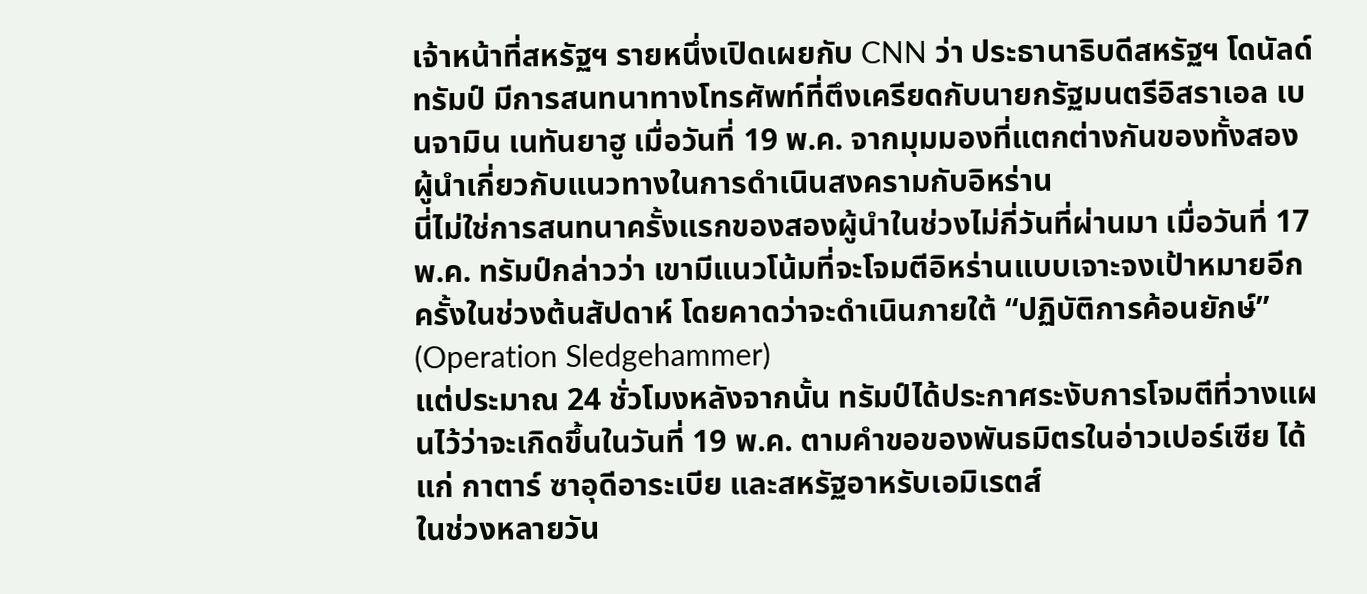เจ้าหน้าที่สหรัฐฯ รายหนึ่งเปิดเผยกับ CNN ว่า ประธานาธิบดีสหรัฐฯ โดนัลด์ ทรัมป์ มีการสนทนาทางโทรศัพท์ที่ตึงเครียดกับนายกรัฐมนตรีอิสราเอล เบนจามิน เนทันยาฮู เมื่อวันที่ 19 พ.ค. จากมุมมองที่แตกต่างกันของทั้งสองผู้นำเกี่ยวกับแนวทางในการดำเนินสงครามกับอิหร่าน
นี่ไม่ใช่การสนทนาครั้งแรกของสองผู้นำในช่วงไม่กี่วันที่ผ่านมา เมื่อวันที่ 17 พ.ค. ทรัมป์กล่าวว่า เขามีแนวโน้มที่จะโจมตีอิหร่านแบบเจาะจงเป้าหมายอีกครั้งในช่วงต้นสัปดาห์ โดยคาดว่าจะดำเนินภายใต้ “ปฏิบัติการค้อนยักษ์” (Operation Sledgehammer)
แต่ประมาณ 24 ชั่วโมงหลังจากนั้น ทรัมป์ได้ประกาศระงับการโจมตีที่วางแผนไว้ว่าจะเกิดขึ้นในวันที่ 19 พ.ค. ตามคำขอของพันธมิตรในอ่าวเปอร์เซีย ได้แก่ กาตาร์ ซาอุดีอาระเบีย และสหรัฐอาหรับเอมิเรตส์
ในช่วงหลายวัน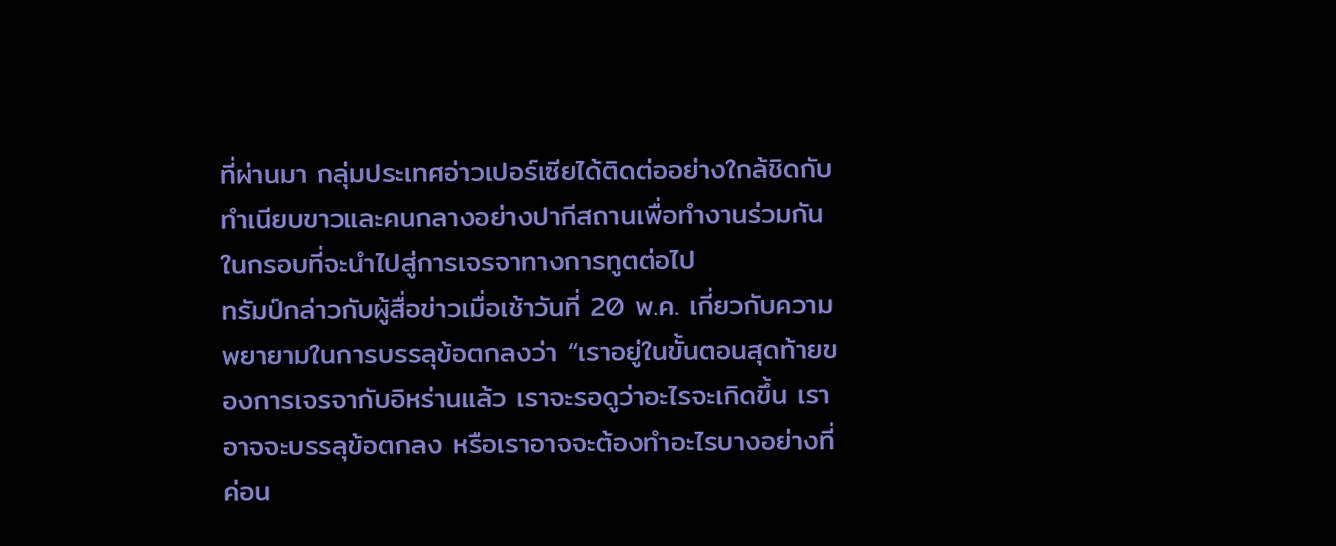ที่ผ่านมา กลุ่มประเทศอ่าวเปอร์เซียได้ติดต่ออย่างใกล้ชิดกับทำเนียบขาวและคนกลางอย่างปากีสถานเพื่อทำงานร่วมกันในกรอบที่จะนำไปสู่การเจรจาทางการทูตต่อไป
ทรัมป์กล่าวกับผู้สื่อข่าวเมื่อเช้าวันที่ 20 พ.ค. เกี่ยวกับความพยายามในการบรรลุข้อตกลงว่า “เราอยู่ในขั้นตอนสุดท้ายของการเจรจากับอิหร่านแล้ว เราจะรอดูว่าอะไรจะเกิดขึ้น เราอาจจะบรรลุข้อตกลง หรือเราอาจจะต้องทำอะไรบางอย่างที่ค่อน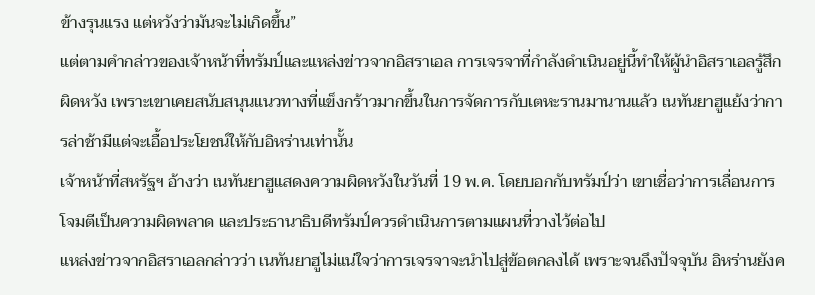ข้างรุนแรง แต่หวังว่ามันจะไม่เกิดขึ้น”
แต่ตามคำกล่าวของเจ้าหน้าที่ทรัมป์และแหล่งข่าวจากอิสราเอล การเจรจาที่กำลังดำเนินอยู่นี้ทำให้ผู้นำอิสราเอลรู้สึกผิดหวัง เพราะเขาเคยสนับสนุนแนวทางที่แข็งกร้าวมากขึ้นในการจัดการกับเตหะรานมานานแล้ว เนทันยาฮูแย้งว่าการล่าช้ามีแต่จะเอื้อประโยชน์ให้กับอิหร่านเท่านั้น
เจ้าหน้าที่สหรัฐฯ อ้างว่า เนทันยาฮูแสดงความผิดหวังในวันที่ 19 พ.ค. โดยบอกกับทรัมป์ว่า เขาเชื่อว่าการเลื่อนการโจมตีเป็นความผิดพลาด และประธานาธิบดีทรัมป์ควรดำเนินการตามแผนที่วางไว้ต่อไป
แหล่งข่าวจากอิสราเอลกล่าวว่า เนทันยาฮูไม่แน่ใจว่าการเจรจาจะนำไปสู่ข้อตกลงได้ เพราะจนถึงปัจจุบัน อิหร่านยังค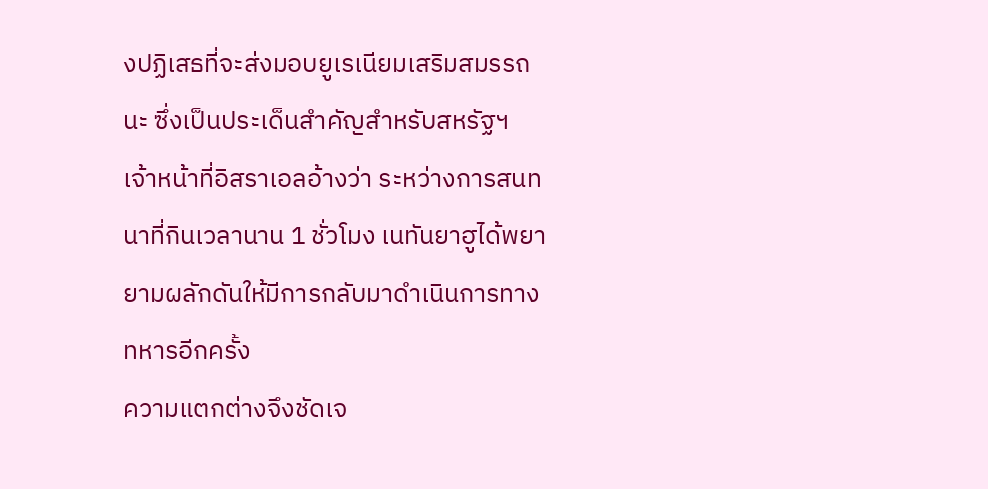งปฏิเสธที่จะส่งมอบยูเรเนียมเสริมสมรรถนะ ซึ่งเป็นประเด็นสำคัญสำหรับสหรัฐฯ
เจ้าหน้าที่อิสราเอลอ้างว่า ระหว่างการสนทนาที่กินเวลานาน 1 ชั่วโมง เนทันยาฮูได้พยายามผลักดันให้มีการกลับมาดำเนินการทางทหารอีกครั้ง
ความแตกต่างจึงชัดเจ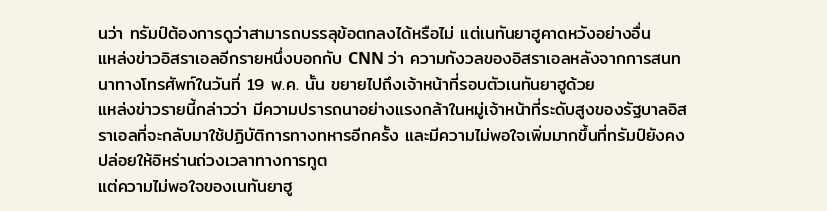นว่า ทรัมป์ต้องการดูว่าสามารถบรรลุข้อตกลงได้หรือไม่ แต่เนทันยาฮูคาดหวังอย่างอื่น
แหล่งข่าวอิสราเอลอีกรายหนึ่งบอกกับ CNN ว่า ความกังวลของอิสราเอลหลังจากการสนทนาทางโทรศัพท์ในวันที่ 19 พ.ค. นั้น ขยายไปถึงเจ้าหน้าที่รอบตัวเนทันยาฮูด้วย
แหล่งข่าวรายนี้กล่าวว่า มีความปรารถนาอย่างแรงกล้าในหมู่เจ้าหน้าที่ระดับสูงของรัฐบาลอิสราเอลที่จะกลับมาใช้ปฏิบัติการทางทหารอีกครั้ง และมีความไม่พอใจเพิ่มมากขึ้นที่ทรัมป์ยังคงปล่อยให้อิหร่านถ่วงเวลาทางการทูต
แต่ความไม่พอใจของเนทันยาฮู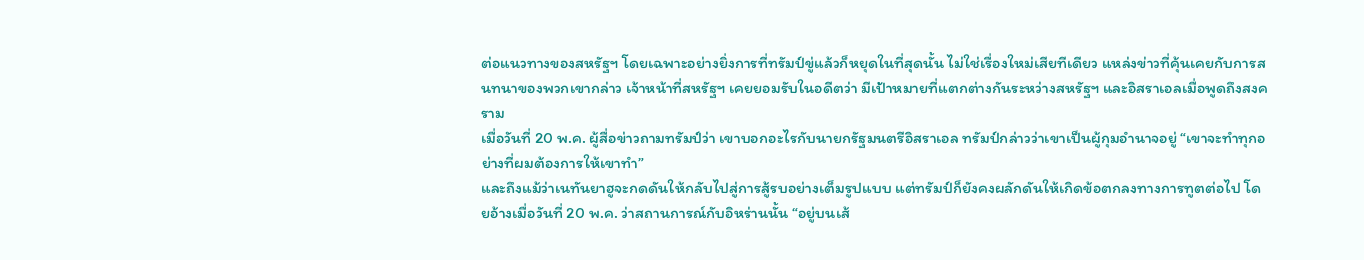ต่อแนวทางของสหรัฐฯ โดยเฉพาะอย่างยิ่งการที่ทรัมป์ขู่แล้วก็หยุดในที่สุดนั้น ไม่ใช่เรื่องใหม่เสียทีเดียว แหล่งข่าวที่คุ้นเคยกับการสนทนาของพวกเขากล่าว เจ้าหน้าที่สหรัฐฯ เคยยอมรับในอดีตว่า มีเป้าหมายที่แตกต่างกันระหว่างสหรัฐฯ และอิสราเอลเมื่อพูดถึงสงคราม
เมื่อวันที่ 20 พ.ค. ผู้สื่อข่าวถามทรัมป์ว่า เขาบอกอะไรกับนายกรัฐมนตรีอิสราเอล ทรัมป์กล่าวว่าเขาเป็นผู้กุมอำนาจอยู่ “เขาจะทำทุกอย่างที่ผมต้องการให้เขาทำ”
และถึงแม้ว่าเนทันยาฮูจะกดดันให้กลับไปสู่การสู้รบอย่างเต็มรูปแบบ แต่ทรัมป์ก็ยังคงผลักดันให้เกิดข้อตกลงทางการทูตต่อไป โดยอ้างเมื่อวันที่ 20 พ.ค. ว่าสถานการณ์กับอิหร่านนั้น “อยู่บนเส้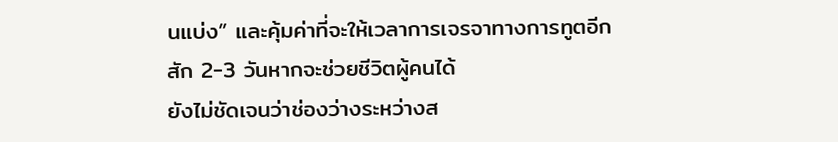นแบ่ง” และคุ้มค่าที่จะให้เวลาการเจรจาทางการทูตอีกสัก 2-3 วันหากจะช่วยชีวิตผู้คนได้
ยังไม่ชัดเจนว่าช่องว่างระหว่างส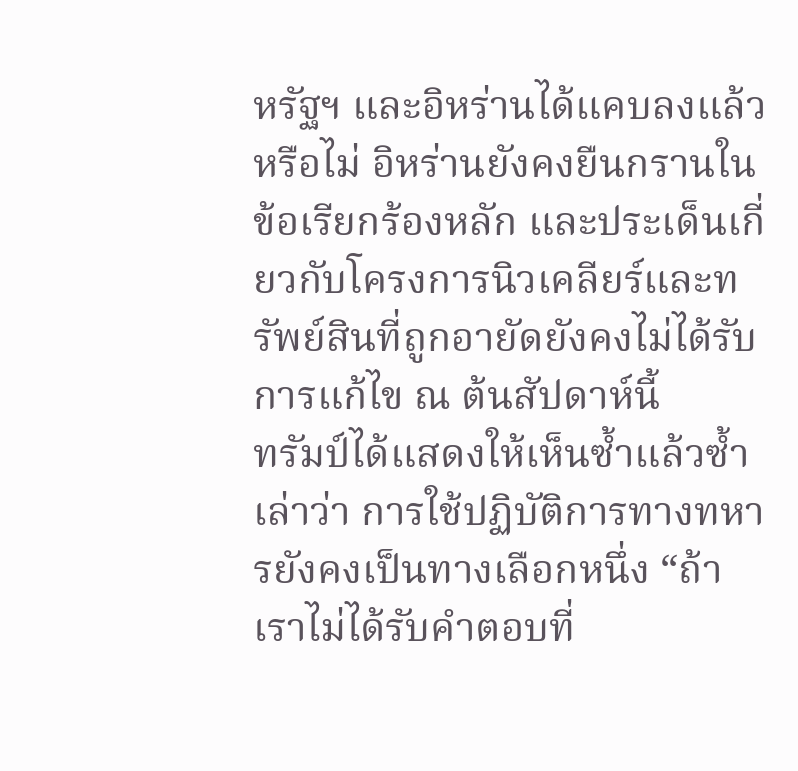หรัฐฯ และอิหร่านได้แคบลงแล้วหรือไม่ อิหร่านยังคงยืนกรานในข้อเรียกร้องหลัก และประเด็นเกี่ยวกับโครงการนิวเคลียร์และทรัพย์สินที่ถูกอายัดยังคงไม่ได้รับการแก้ไข ณ ต้นสัปดาห์นี้
ทรัมป์ได้แสดงให้เห็นซ้ำแล้วซ้ำเล่าว่า การใช้ปฏิบัติการทางทหารยังคงเป็นทางเลือกหนึ่ง “ถ้าเราไม่ได้รับคำตอบที่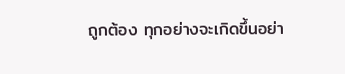ถูกต้อง ทุกอย่างจะเกิดขึ้นอย่า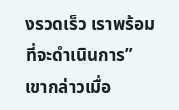งรวดเร็ว เราพร้อมที่จะดำเนินการ” เขากล่าวเมื่อ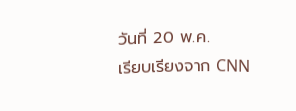วันที่ 20 พ.ค.
เรียบเรียงจาก CNN